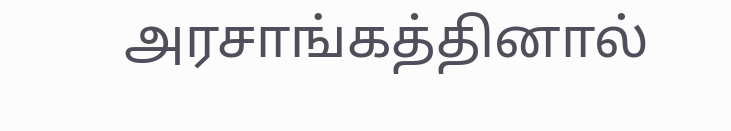அரசாங்கத்தினால்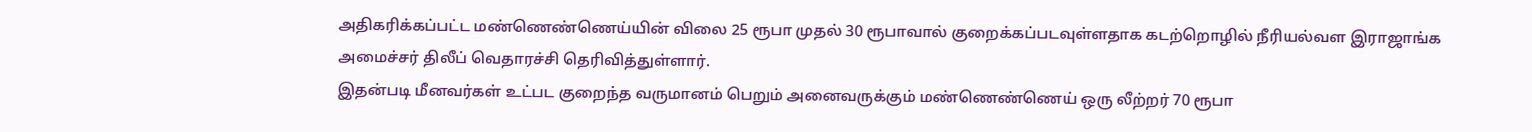அதிகரிக்கப்பட்ட மண்ணெண்ணெய்யின் விலை 25 ரூபா முதல் 30 ரூபாவால் குறைக்கப்படவுள்ளதாக கடற்றொழில் நீரியல்வள இராஜாங்க அமைச்சர் திலீப் வெதாரச்சி தெரிவித்துள்ளார்.
இதன்படி மீனவர்கள் உட்பட குறைந்த வருமானம் பெறும் அனைவருக்கும் மண்ணெண்ணெய் ஒரு லீற்றர் 70 ரூபா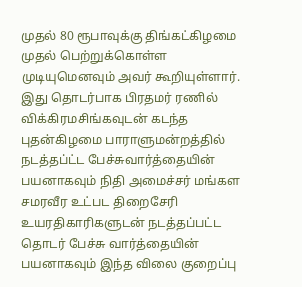முதல் 80 ரூபாவுக்கு திங்கட்கிழமை முதல் பெற்றுக்கொள்ள முடியுமெனவும் அவர் கூறியுள்ளார்.
இது தொடர்பாக பிரதமர் ரணில் விக்கிரமசிங்கவுடன் கடந்த புதன்கிழமை பாராளுமன்றத்தில் நடத்தப்ட்ட பேச்சுவார்த்தையின் பயனாகவும் நிதி அமைச்சர் மங்கள சமரவீர உட்பட திறைசேரி உயரதிகாரிகளுடன் நடத்தப்பட்ட தொடர் பேச்சு வார்த்தையின் பயனாகவும் இந்த விலை குறைப்பு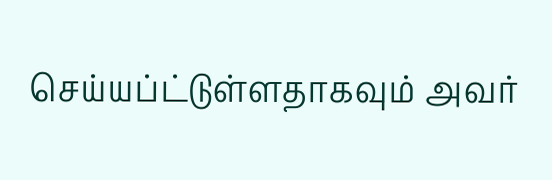செய்யப்ட்டுள்ளதாகவும் அவர்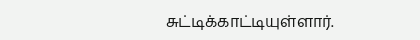சுட்டிக்காட்டியுள்ளார்.